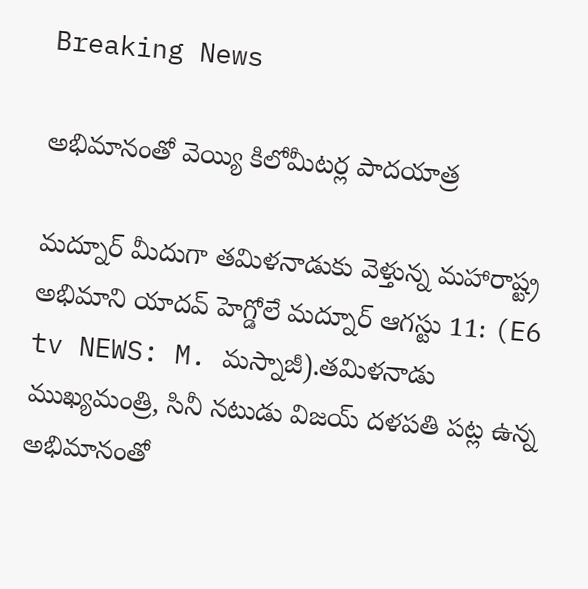Breaking News

అభిమానంతో వెయ్యి కిలోమీటర్ల పాదయాత్ర

మద్నూర్ మీదుగా తమిళనాడుకు వెళ్తున్న మహారాష్ట్ర అభిమాని యాదవ్ హెగ్డోలే మద్నూర్ ఆగస్టు 11: (E6 tv NEWS: M. మస్నాజీ).తమిళనాడు ముఖ్యమంత్రి, సినీ నటుడు విజయ్ దళపతి పట్ల ఉన్న అభిమానంతో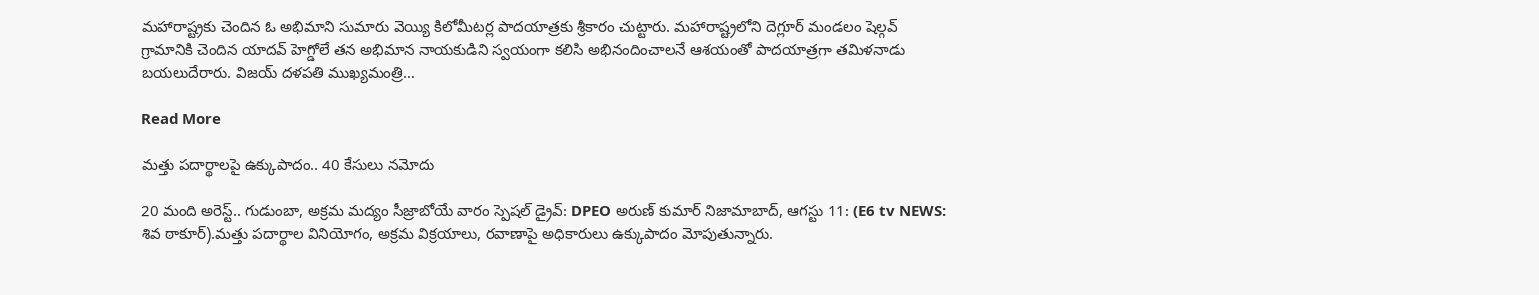మహారాష్ట్రకు చెందిన ఓ అభిమాని సుమారు వెయ్యి కిలోమీటర్ల పాదయాత్రకు శ్రీకారం చుట్టారు. మహారాష్ట్రలోని దెగ్లూర్ మండలం షెల్గవ్ గ్రామానికి చెందిన యాదవ్ హెగ్డోలే తన అభిమాన నాయకుడిని స్వయంగా కలిసి అభినందించాలనే ఆశయంతో పాదయాత్రగా తమిళనాడు బయలుదేరారు. విజయ్ దళపతి ముఖ్యమంత్రి…

Read More

మత్తు పదార్థాలపై ఉక్కుపాదం.. 40 కేసులు నమోదు

20 మంది అరెస్ట్.. గుడుంబా, అక్రమ మద్యం సీజ్రాబోయే వారం స్పెషల్ డ్రైవ్: DPEO అరుణ్ కుమార్ నిజామాబాద్, ఆగస్టు 11: (E6 tv NEWS: శివ ఠాకూర్).మత్తు పదార్థాల వినియోగం, అక్రమ విక్రయాలు, రవాణాపై అధికారులు ఉక్కుపాదం మోపుతున్నారు.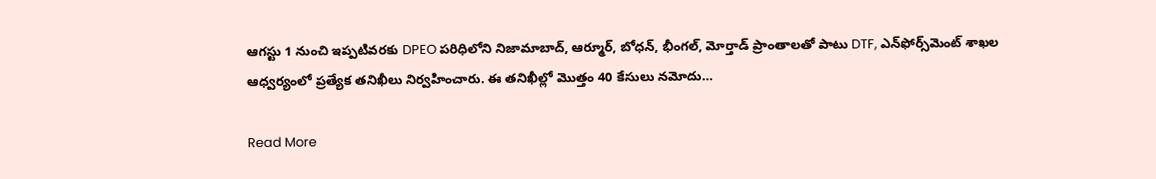ఆగస్టు 1 నుంచి ఇప్పటివరకు DPEO పరిధిలోని నిజామాబాద్, ఆర్మూర్, బోధన్, భీంగల్, మోర్తాడ్ ప్రాంతాలతో పాటు DTF, ఎన్‌ఫోర్స్‌మెంట్ శాఖల ఆధ్వర్యంలో ప్రత్యేక తనిఖీలు నిర్వహించారు. ఈ తనిఖీల్లో మొత్తం 40 కేసులు నమోదు…

Read More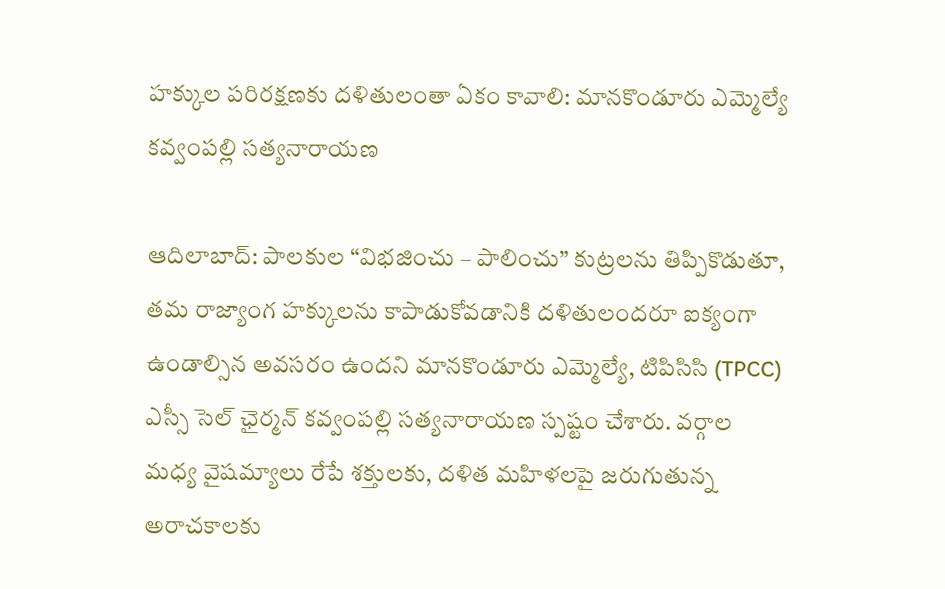హక్కుల పరిరక్షణకు దళితులంతా ఏకం కావాలి: మానకొండూరు ఎమ్మెల్యే కవ్వంపల్లి సత్యనారాయణ

ఆదిలాబాద్: పాలకుల “విభజించు – పాలించు” కుట్రలను తిప్పికొడుతూ, తమ రాజ్యాంగ హక్కులను కాపాడుకోవడానికి దళితులందరూ ఐక్యంగా ఉండాల్సిన అవసరం ఉందని మానకొండూరు ఎమ్మెల్యే, టిపిసిసి (TPCC) ఎస్సీ సెల్ ఛైర్మన్ కవ్వంపల్లి సత్యనారాయణ స్పష్టం చేశారు. వర్గాల మధ్య వైషమ్యాలు రేపే శక్తులకు, దళిత మహిళలపై జరుగుతున్న అరాచకాలకు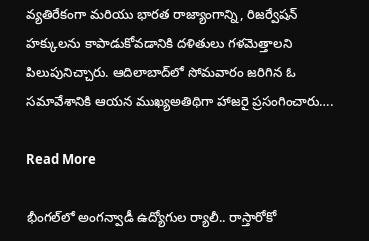వ్యతిరేకంగా మరియు భారత రాజ్యాంగాన్ని, రిజర్వేషన్ హక్కులను కాపాడుకోవడానికి దళితులు గళమెత్తాలని పిలుపునిచ్చారు. ఆదిలాబాద్‌లో సోమవారం జరిగిన ఓ సమావేశానికి ఆయన ముఖ్యఅతిథిగా హాజరై ప్రసంగించారు….

Read More

భీంగల్‌లో అంగన్వాడీ ఉద్యోగుల ర్యాలీ.. రాస్తారోకో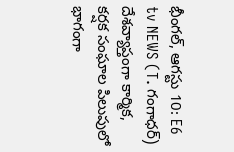భీంగల్, ఆగస్టు 10: E6 tv NEWS (T. గంగాధర్) దేశవ్యాప్తంగా కార్మిక, కర్షక సంఘాల పిలుపులో భాగంగా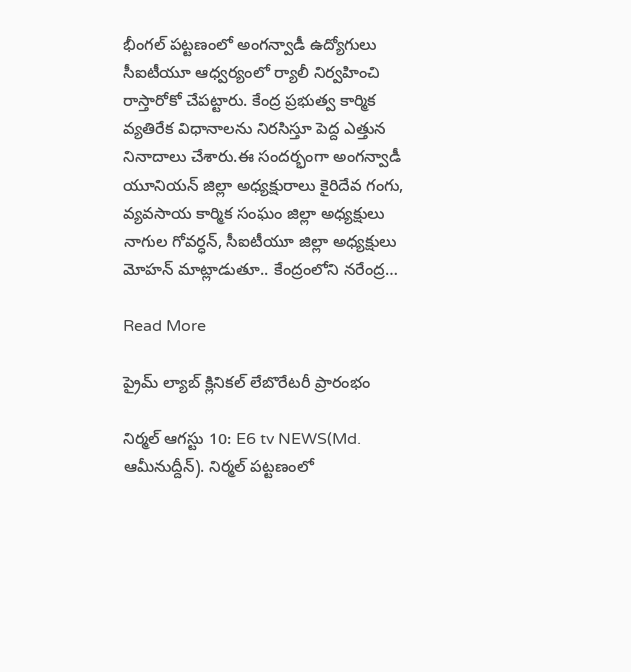భీంగల్ పట్టణంలో అంగన్వాడీ ఉద్యోగులు సీఐటీయూ ఆధ్వర్యంలో ర్యాలీ నిర్వహించి రాస్తారోకో చేపట్టారు. కేంద్ర ప్రభుత్వ కార్మిక వ్యతిరేక విధానాలను నిరసిస్తూ పెద్ద ఎత్తున నినాదాలు చేశారు.ఈ సందర్భంగా అంగన్వాడీ యూనియన్ జిల్లా అధ్యక్షురాలు కైరిదేవ గంగు, వ్యవసాయ కార్మిక సంఘం జిల్లా అధ్యక్షులు నాగుల గోవర్ధన్, సీఐటీయూ జిల్లా అధ్యక్షులు మోహన్ మాట్లాడుతూ.. కేంద్రంలోని నరేంద్ర…

Read More

ప్రైమ్ ల్యాబ్ క్లినికల్ లేబొరేటరీ ప్రారంభం

నిర్మల్ ఆగస్టు 10: E6 tv NEWS(Md. ఆమీనుద్దీన్). నిర్మల్ పట్టణంలో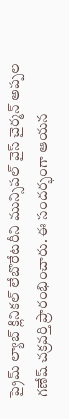ప్రైమ్ ల్యాబ్ క్లినికల్ లేబొరేటరీని మున్సిపల్ వైస్ చైర్మన్ అప్పల గణేష్ చక్రవర్తి ప్రారంభించారు. ఈ సందర్భంగా ఆయన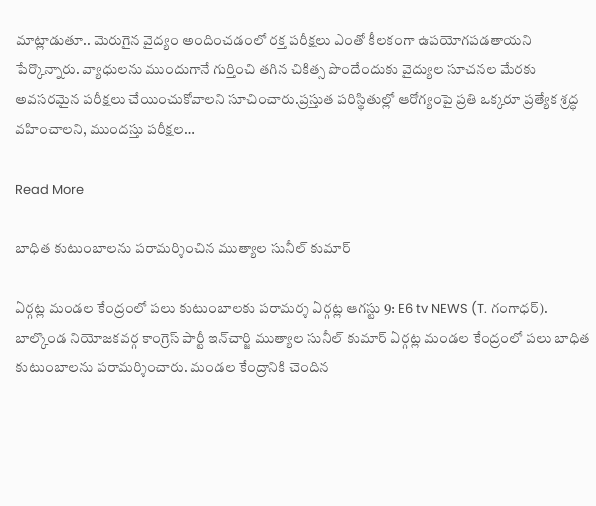మాట్లాడుతూ.. మెరుగైన వైద్యం అందించడంలో రక్త పరీక్షలు ఎంతో కీలకంగా ఉపయోగపడతాయని పేర్కొన్నారు. వ్యాధులను ముందుగానే గుర్తించి తగిన చికిత్స పొందేందుకు వైద్యుల సూచనల మేరకు అవసరమైన పరీక్షలు చేయించుకోవాలని సూచించారు.ప్రస్తుత పరిస్థితుల్లో ఆరోగ్యంపై ప్రతి ఒక్కరూ ప్రత్యేక శ్రద్ధ వహించాలని, ముందస్తు పరీక్షల…

Read More

బాధిత కుటుంబాలను పరామర్శించిన ముత్యాల సునీల్ కుమార్

ఏర్గట్ల మండల కేంద్రంలో పలు కుటుంబాలకు పరామర్శ ఏర్గట్ల ఆగస్టు 9: E6 tv NEWS (T. గంగాధర్). బాల్కొండ నియోజకవర్గ కాంగ్రెస్ పార్టీ ఇన్‌చార్జి ముత్యాల సునీల్ కుమార్ ఏర్గట్ల మండల కేంద్రంలో పలు బాధిత కుటుంబాలను పరామర్శించారు. మండల కేంద్రానికి చెందిన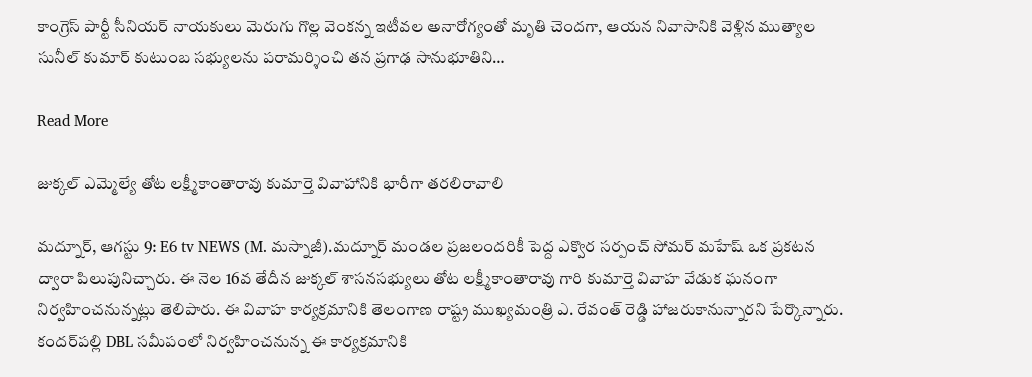కాంగ్రెస్ పార్టీ సీనియర్ నాయకులు మెరుగు గొల్ల వెంకన్న ఇటీవల అనారోగ్యంతో మృతి చెందగా, ఆయన నివాసానికి వెళ్లిన ముత్యాల సునీల్ కుమార్ కుటుంబ సభ్యులను పరామర్శించి తన ప్రగాఢ సానుభూతిని…

Read More

జుక్కల్ ఎమ్మెల్యే తోట లక్ష్మీకాంతారావు కుమార్తె వివాహానికి భారీగా తరలిరావాలి

మద్నూర్, ఆగస్టు 9: E6 tv NEWS (M. మస్నాజీ).మద్నూర్ మండల ప్రజలందరికీ పెద్ద ఎక్వొర సర్పంచ్ సోమర్ మహేష్ ఒక ప్రకటన ద్వారా పిలుపునిచ్చారు. ఈ నెల 16వ తేదీన జుక్కల్ శాసనసభ్యులు తోట లక్ష్మీకాంతారావు గారి కుమార్తె వివాహ వేడుక ఘనంగా నిర్వహించనున్నట్లు తెలిపారు. ఈ వివాహ కార్యక్రమానికి తెలంగాణ రాష్ట్ర ముఖ్యమంత్రి ఎ. రేవంత్ రెడ్డి హాజరుకానున్నారని పేర్కొన్నారు. కందర్‌పల్లి DBL సమీపంలో నిర్వహించనున్న ఈ కార్యక్రమానికి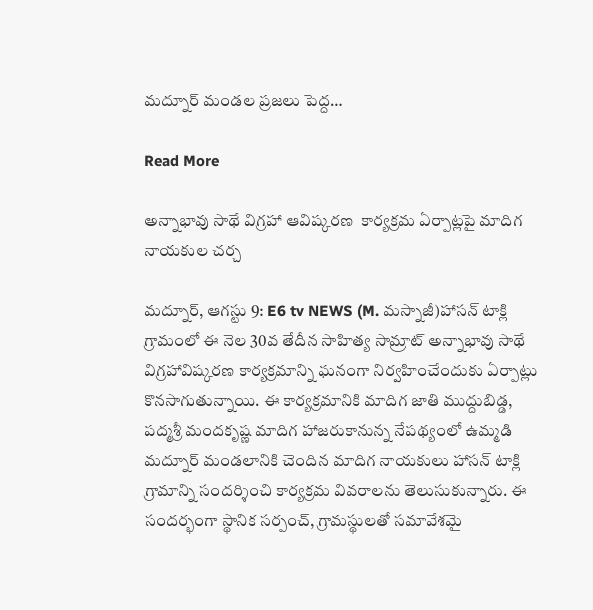మద్నూర్ మండల ప్రజలు పెద్ద…

Read More

అన్నాభావు సాథే విగ్రహా ఆవిష్కరణ  కార్యక్రమ ఏర్పాట్లపై మాదిగ నాయకుల చర్చ

మద్నూర్, ఆగస్టు 9: E6 tv NEWS (M. మస్నాజీ)హాసన్ టాక్లి గ్రామంలో ఈ నెల 30వ తేదీన సాహిత్య సామ్రాట్ అన్నాభావు సాథే విగ్రహావిష్కరణ కార్యక్రమాన్ని ఘనంగా నిర్వహించేందుకు ఏర్పాట్లు కొనసాగుతున్నాయి. ఈ కార్యక్రమానికి మాదిగ జాతి ముద్దుబిడ్డ, పద్మశ్రీ మందకృష్ణ మాదిగ హాజరుకానున్న నేపథ్యంలో ఉమ్మడి మద్నూర్ మండలానికి చెందిన మాదిగ నాయకులు హాసన్ టాక్లి గ్రామాన్ని సందర్శించి కార్యక్రమ వివరాలను తెలుసుకున్నారు. ఈ సందర్భంగా స్థానిక సర్పంచ్, గ్రామస్థులతో సమావేశమై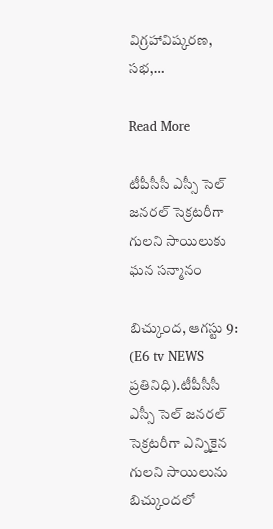విగ్రహావిష్కరణ, సభ,…

Read More

టీపీసీసీ ఎస్సీ సెల్ జనరల్ సెక్రటరీగా గులని సాయిలుకు ఘన సన్మానం

బిచ్కుంద, ఆగస్టు 9: (E6 tv NEWS ప్రతినిధి).టీపీసీసీ ఎస్సీ సెల్ జనరల్ సెక్రటరీగా ఎన్నికైన గులని సాయిలును బిచ్కుందలో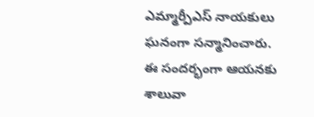ఎమ్మార్పీఎస్ నాయకులు ఘనంగా సన్మానించారు. ఈ సందర్భంగా ఆయనకు శాలువా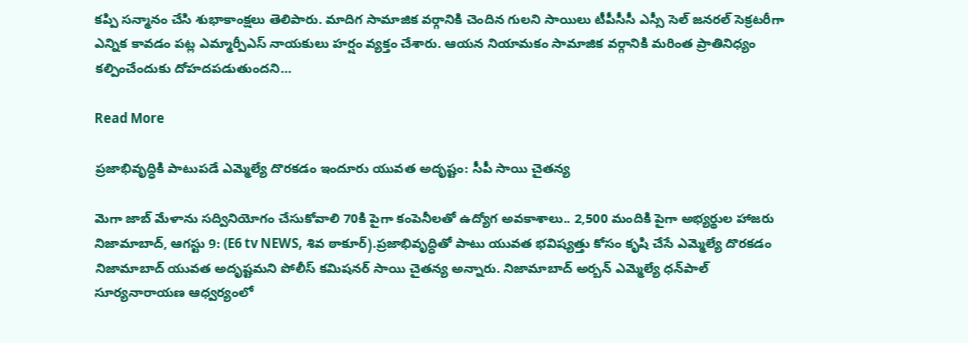కప్పి సన్మానం చేసి శుభాకాంక్షలు తెలిపారు. మాదిగ సామాజిక వర్గానికి చెందిన గులని సాయిలు టీపీసీసీ ఎస్సీ సెల్ జనరల్ సెక్రటరీగా ఎన్నిక కావడం పట్ల ఎమ్మార్పీఎస్ నాయకులు హర్షం వ్యక్తం చేశారు. ఆయన నియామకం సామాజిక వర్గానికి మరింత ప్రాతినిధ్యం కల్పించేందుకు దోహదపడుతుందని…

Read More

ప్రజాభివృద్ధికి పాటుపడే ఎమ్మెల్యే దొరకడం ఇందూరు యువత అదృష్టం: సీపీ సాయి చైతన్య

మెగా జాబ్ మేళాను సద్వినియోగం చేసుకోవాలి 70కి పైగా కంపెనీలతో ఉద్యోగ అవకాశాలు.. 2,500 మందికి పైగా అభ్యర్థుల హాజరు నిజామాబాద్, ఆగస్టు 9: (E6 tv NEWS, శివ ఠాకూర్).ప్రజాభివృద్ధితో పాటు యువత భవిష్యత్తు కోసం కృషి చేసే ఎమ్మెల్యే దొరకడం నిజామాబాద్ యువత అదృష్టమని పోలీస్ కమిషనర్ సాయి చైతన్య అన్నారు. నిజామాబాద్ అర్బన్ ఎమ్మెల్యే ధన్‌పాల్ సూర్యనారాయణ ఆధ్వర్యంలో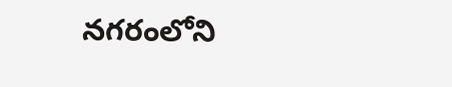నగరంలోని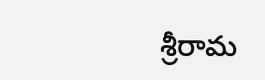శ్రీరామ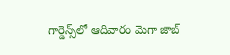గార్డెన్స్‌లో ఆదివారం మెగా జాబ్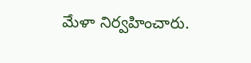మేళా నిర్వహించారు.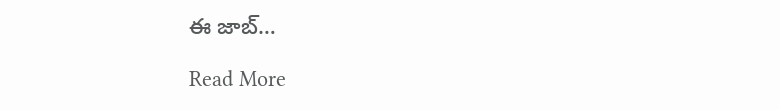ఈ జాబ్…

Read More